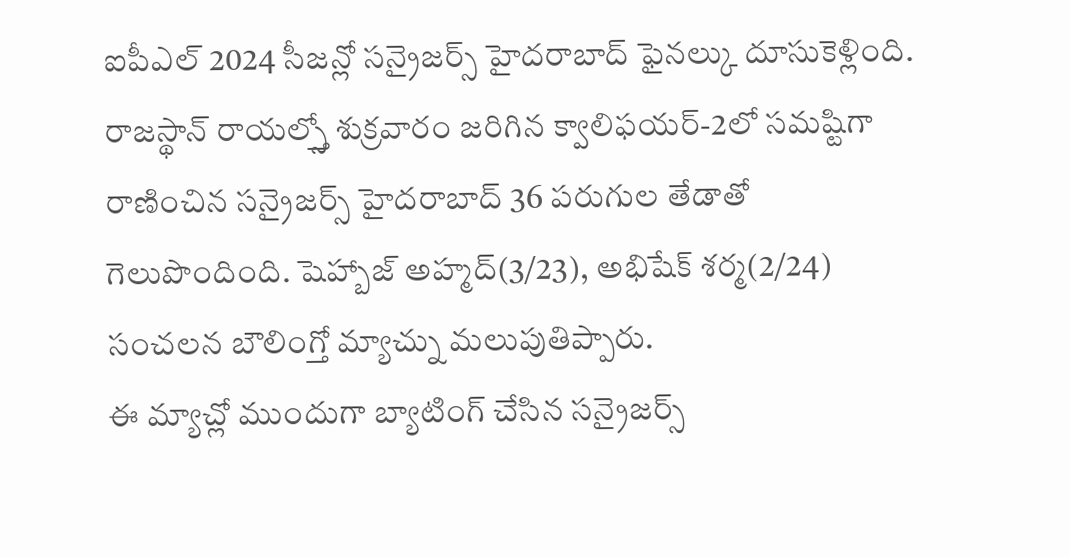ఐపీఎల్ 2024 సీజన్లో సన్రైజర్స్ హైదరాబాద్ ఫైనల్కు దూసుకెళ్లింది. రాజస్థాన్ రాయల్స్తో శుక్రవారం జరిగిన క్వాలిఫయర్-2లో సమష్టిగా రాణించిన సన్రైజర్స్ హైదరాబాద్ 36 పరుగుల తేడాతో గెలుపొందింది. షెహ్బాజ్ అహ్మద్(3/23), అభిషేక్ శర్మ(2/24) సంచలన బౌలింగ్తో మ్యాచ్ను మలుపుతిప్పారు.
ఈ మ్యాచ్లో ముందుగా బ్యాటింగ్ చేసిన సన్రైజర్స్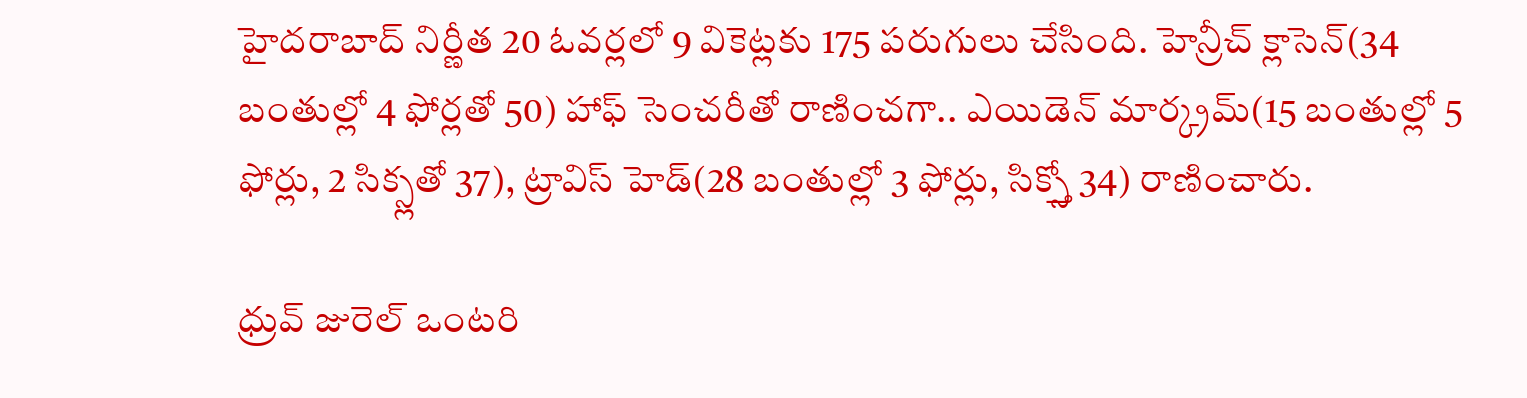హైదరాబాద్ నిర్ణీత 20 ఓవర్లలో 9 వికెట్లకు 175 పరుగులు చేసింది. హెన్రీచ్ క్లాసెన్(34 బంతుల్లో 4 ఫోర్లతో 50) హాఫ్ సెంచరీతో రాణించగా.. ఎయిడెన్ మార్క్రమ్(15 బంతుల్లో 5 ఫోర్లు, 2 సిక్స్లతో 37), ట్రావిస్ హెడ్(28 బంతుల్లో 3 ఫోర్లు, సిక్స్తో 34) రాణించారు.

ధ్రువ్ జురెల్ ఒంటరి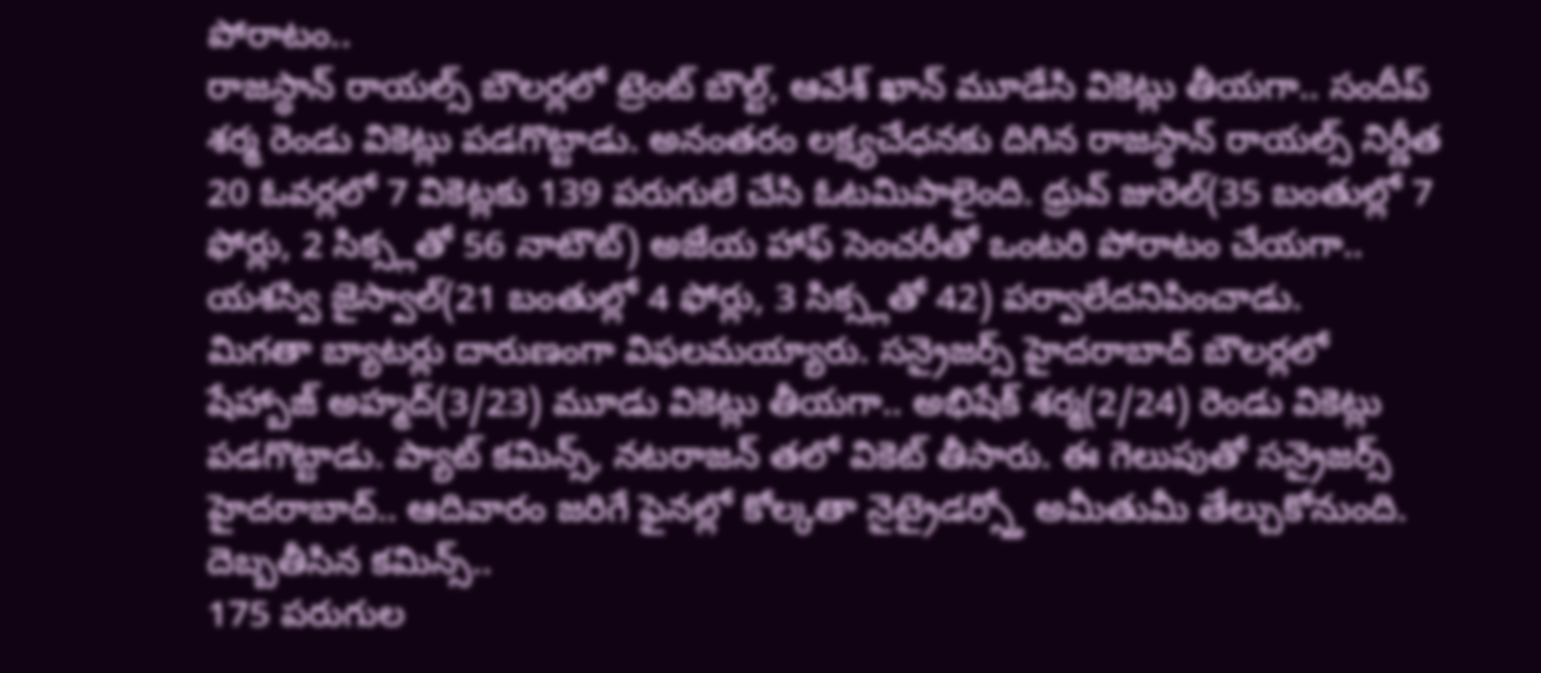పోరాటం..
రాజస్థాన్ రాయల్స్ బౌలర్లలో ట్రెంట్ బౌల్ట్, ఆవేశ్ ఖాన్ మూడేసి వికెట్లు తీయగా.. సందీప్ శర్మ రెండు వికెట్లు పడగొట్టాడు. అనంతరం లక్ష్యచేధనకు దిగిన రాజస్థాన్ రాయల్స్ నిర్ణీత 20 ఓవర్లలో 7 వికెట్లకు 139 పరుగులే చేసి ఓటమిపాలైంది. ధ్రువ్ జురెల్(35 బంతుల్లో 7 ఫోర్లు, 2 సిక్స్లతో 56 నాటౌట్) అజేయ హాఫ్ సెంచరీతో ఒంటరి పోరాటం చేయగా.. యశస్వి జైస్వాల్(21 బంతుల్లో 4 ఫోర్లు, 3 సిక్స్లతో 42) పర్వాలేదనిపించాడు.
మిగతా బ్యాటర్లు దారుణంగా విఫలమయ్యారు. సన్రైజర్స్ హైదరాబాద్ బౌలర్లలో షేహ్బాజ్ అహ్మద్(3/23) మూడు వికెట్లు తీయగా.. అభిషేక్ శర్మ(2/24) రెండు వికెట్లు పడగొట్టాడు. ప్యాట్ కమిన్స్, నటరాజన్ తలో వికెట్ తీసారు. ఈ గెలుపుతో సన్రైజర్స్ హైదరాబాద్.. ఆదివారం జరిగే ఫైనల్లో కోల్కతా నైట్రైడర్స్తో అమీతుమీ తేల్చుకోనుంది.
దెబ్బతీసిన కమిన్స్..
175 పరుగుల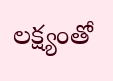లక్ష్యంతో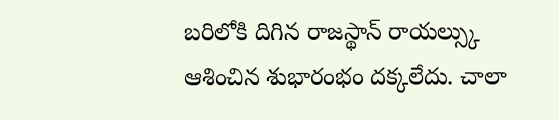బరిలోకి దిగిన రాజస్థాన్ రాయల్స్కు ఆశించిన శుభారంభం దక్కలేదు. చాలా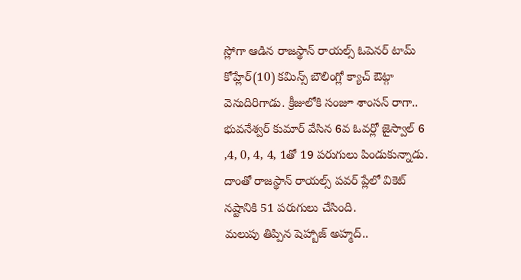స్లోగా ఆడిన రాజస్థాన్ రాయల్స్ ఓపెనర్ టామ్ కోహ్లేర్(10) కమిన్స్ బౌలింగ్లో క్యాచ్ ఔట్గా వెనుదిరిగాడు. క్రీజులోకి సంజూ శాంసన్ రాగా.. భువనేశ్వర్ కుమార్ వేసిన 6వ ఓవర్లో జైస్వాల్ 6 ,4, 0, 4, 4, 1తో 19 పరుగులు పిండుకున్నాడు. దాంతో రాజస్థాన్ రాయల్స్ పవర్ ప్లేలో వికెట్ నష్టానికి 51 పరుగులు చేసింది.
మలుపు తిప్పిన షెహ్బాజ్ అహ్మద్..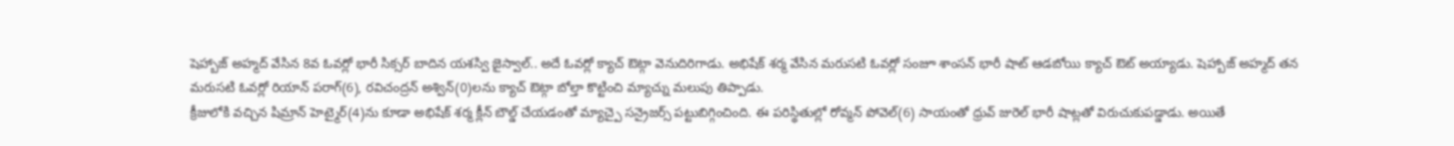షెహ్బాజ్ అహ్మద్ వేసిన 8వ ఓవర్లో భారీ సిక్సర్ బాదిన యశస్వి జైస్వాల్.. అదే ఓవర్లో క్యాచ్ ఔట్గా వెనుదిరిగాడు. అభిషేక్ శర్మ వేసిన మరుసటి ఓవర్లో సంజూ శాంసన్ భారీ షాట్ ఆడబోయి క్యాచ్ ఔట్ అయ్యాడు. షెహ్బాజ్ అహ్మద్ తన మరుసటి ఓవర్లో రియాన్ పరాగ్(6), రవిచంద్రన్ అశ్విన్(0)లను క్యాచ్ ఔట్గా బోల్తా కొట్టించి మ్యాచ్ను మలుపు తిప్పాడు.
క్రీజులోకి వచ్చిన షిమ్రాన్ హెట్మైర్(4)ను కూడా అభిషేక్ శర్మ క్లీన్ బౌల్డ్ చేయడంతో మ్యాచ్పై సన్రైజర్స్ పట్టుబిగ్గించింది. ఈ పరిస్థితుల్లో రోవ్మన్ పోవెల్(6) సాయంతో ధ్రువ్ జురెల్ భారీ షాట్లతో విరుచుకుపడ్డాడు. అయితే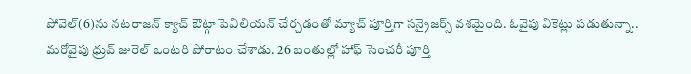పోవెల్(6)ను నటరాజన్ క్యాచ్ ఔట్గా పెవిలియన్ చేర్చడంతో మ్యాచ్ పూర్తిగా సన్రైజర్స్ వశమైంది. ఓవైపు వికెట్లు పడుతున్నా.. మరోవైపు ధ్రువ్ జురెల్ ఒంటరి పోరాటం చేశాడు. 26 బంతుల్లో హాఫ్ సెంచరీ పూర్తి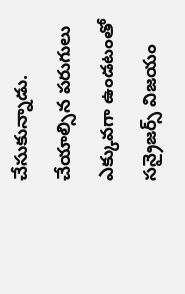చేసుకున్నాడు. చేయాల్సిన పరుగులు ఎక్కువగా ఉండటంతో సన్రైజర్స్ విజయం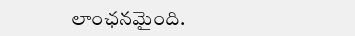లాంఛనమైంది.